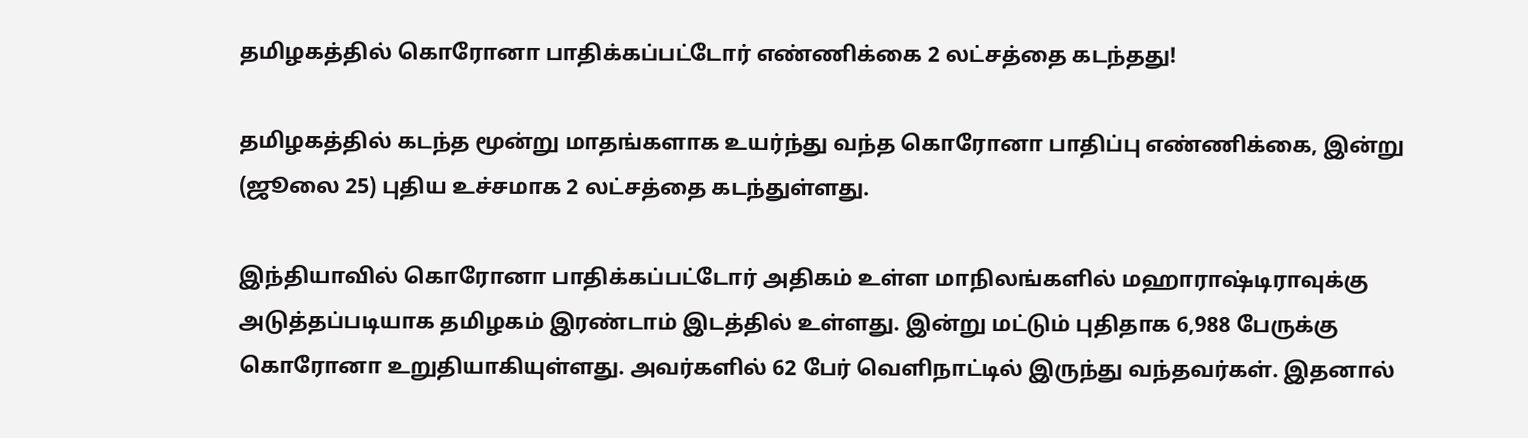தமிழகத்தில் கொரோனா பாதிக்கப்பட்டோர் எண்ணிக்கை 2 லட்சத்தை கடந்தது!

தமிழகத்தில் கடந்த மூன்று மாதங்களாக உயர்ந்து வந்த கொரோனா பாதிப்பு எண்ணிக்கை, இன்று (ஜூலை 25) புதிய உச்சமாக 2 லட்சத்தை கடந்துள்ளது.

இந்தியாவில் கொரோனா பாதிக்கப்பட்டோர் அதிகம் உள்ள மாநிலங்களில் மஹாராஷ்டிராவுக்கு அடுத்தப்படியாக தமிழகம் இரண்டாம் இடத்தில் உள்ளது. இன்று மட்டும் புதிதாக 6,988 பேருக்கு கொரோனா உறுதியாகியுள்ளது. அவர்களில் 62 பேர் வெளிநாட்டில் இருந்து வந்தவர்கள். இதனால்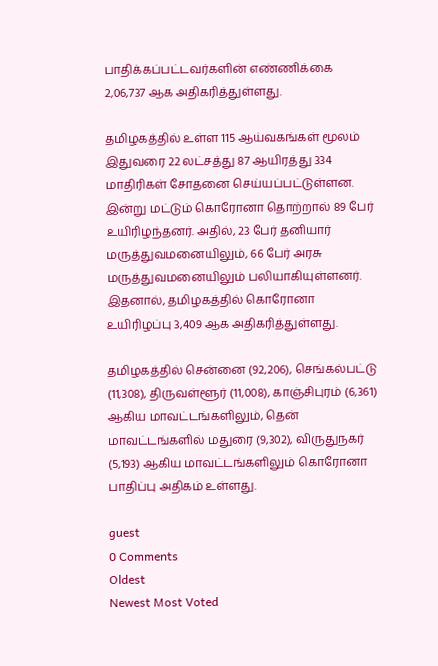பாதிக்கப்பட்டவர்களின் எண்ணிக்கை 2,06,737 ஆக அதிகரித்துள்ளது.

தமிழகத்தில் உள்ள 115 ஆய்வகங்கள் மூலம் இதுவரை 22 லட்சத்து 87 ஆயிரத்து 334 மாதிரிகள் சோதனை செய்யப்பட்டுள்ளன. இன்று மட்டும் கொரோனா தொற்றால் 89 பேர் உயிரிழந்தனர். அதில், 23 பேர் தனியார் மருத்துவமனையிலும், 66 பேர் அரசு மருத்துவமனையிலும் பலியாகியுள்ளனர். இதனால், தமிழகத்தில் கொரோனா உயிரிழப்பு 3,409 ஆக அதிகரித்துள்ளது.

தமிழகத்தில் சென்னை (92,206), செங்கல்பட்டு (11,308), திருவள்ளூர் (11,008), காஞ்சிபுரம் (6,361) ஆகிய மாவட்டங்களிலும், தென் மாவட்டங்களில் மதுரை (9,302), விருதுநகர் (5,193) ஆகிய மாவட்டங்களிலும் கொரோனா பாதிப்பு அதிகம் உள்ளது.

guest
0 Comments
Oldest
Newest Most Voted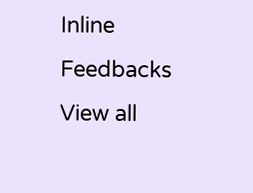Inline Feedbacks
View all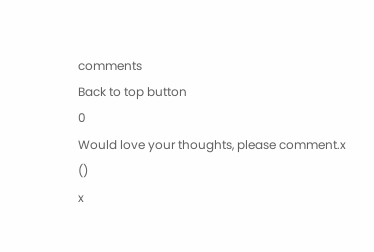comments
Back to top button
0
Would love your thoughts, please comment.x
()
x